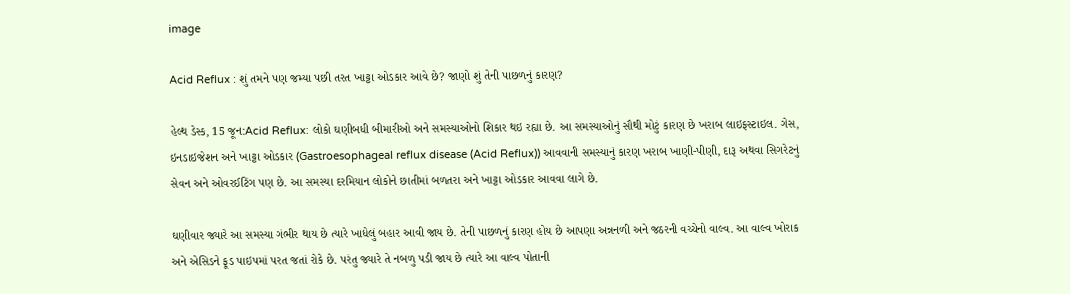image

Acid Reflux : શું તમને પણ જમ્યા પછી તરત ખાટ્ટા ઓડકાર આવે છે? જાણો શું તેની પાછળનું કારણ?

હેલ્થ ડેસ્ક, 15 જૂન:Acid Reflux: લોકો ઘણીબધી બીમારીઓ અને સમસ્યાઓનો શિકાર થઇ રહ્યા છે. આ સમસ્યાઓનું સૌથી મોટું કારણ છે ખરાબ લાઇફસ્ટાઇલ. ગેસ, ઇનડાઇજેશન અને ખાટ્ટા ઓડકાર (Gastroesophageal reflux disease (Acid Reflux)) આવવાની સમસ્યાનું કારણ ખરાબ ખાણી-પીણી, દારૂ અથવા સિગરેટનું સેવન અને ઓવરઈટિંગ પણ છે. આ સમસ્યા દરમિયાન લોકોને છાતીમાં બળતરા અને ખાટ્ટા ઓડકાર આવવા લાગે છે.

ઘણીવાર જ્યારે આ સમસ્યા ગંભીર થાય છે ત્યારે ખાધેલું બહાર આવી જાય છે. તેની પાછળનું કારણ હોય છે આપણા અન્નનળી અને જઠરની વચ્ચેનો વાલ્વ. આ વાલ્વ ખોરાક અને એસિડને ફૂડ પાઇપમાં પરત જતાં રોકે છે. પરંતુ જ્યારે તે નબળુ પડી જાય છે ત્યારે આ વાલ્વ પોતાની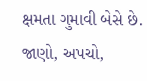ક્ષમતા ગુમાવી બેસે છે. જાણો, અપચો,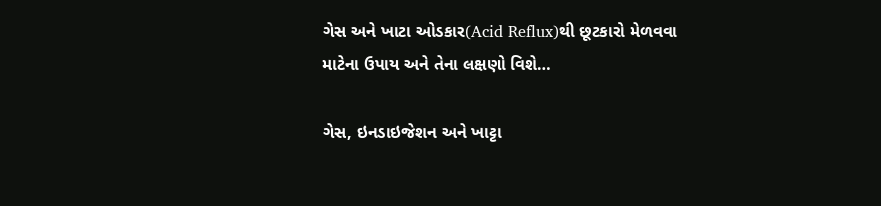ગેસ અને ખાટા ઓડકાર(Acid Reflux)થી છૂટકારો મેળવવા માટેના ઉપાય અને તેના લક્ષણો વિશે…

ગેસ, ઇનડાઇજેશન અને ખાટ્ટા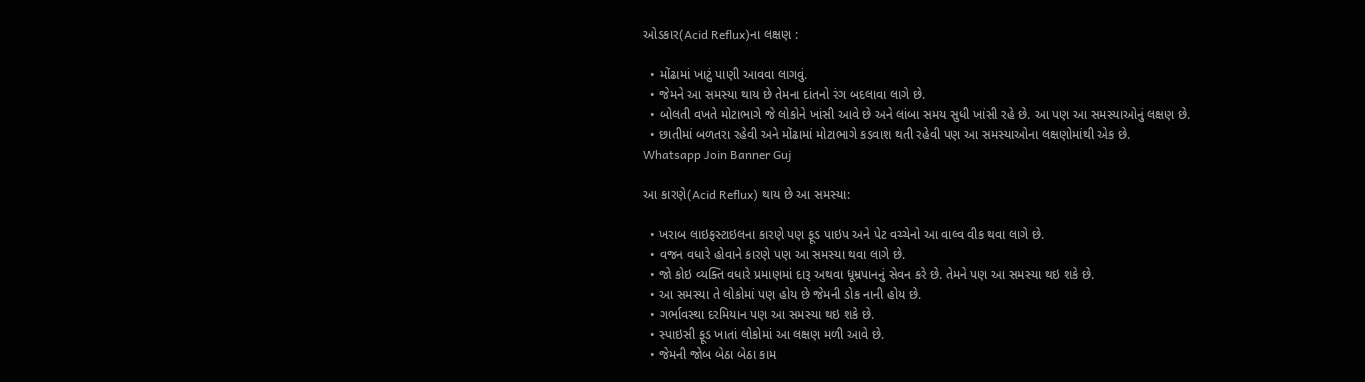ઓડકાર(Acid Reflux)ના લક્ષણ :

  • મોંઢામાં ખાટું પાણી આવવા લાગવું.
  • જેમને આ સમસ્યા થાય છે તેમના દાંતનો રંગ બદલાવા લાગે છે.
  • બોલતી વખતે મોટાભાગે જે લોકોને ખાંસી આવે છે અને લાંબા સમય સુધી ખાંસી રહે છે. આ પણ આ સમસ્યાઓનું લક્ષણ છે.
  • છાતીમાં બળતરા રહેવી અને મોંઢામાં મોટાભાગે કડવાશ થતી રહેવી પણ આ સમસ્યાઓના લક્ષણોમાંથી એક છે.
Whatsapp Join Banner Guj

આ કારણે(Acid Reflux) થાય છે આ સમસ્યા:

  • ખરાબ લાઇફસ્ટાઇલના કારણે પણ ફૂડ પાઇપ અને પેટ વચ્ચેનો આ વાલ્વ વીક થવા લાગે છે.
  • વજન વધારે હોવાને કારણે પણ આ સમસ્યા થવા લાગે છે.
  • જો કોઇ વ્યક્તિ વધારે પ્રમાણમાં દારૂ અથવા ધૂમ્રપાનનું સેવન કરે છે. તેમને પણ આ સમસ્યા થઇ શકે છે.
  • આ સમસ્યા તે લોકોમાં પણ હોય છે જેમની ડોક નાની હોય છે.
  • ગર્ભાવસ્થા દરમિયાન પણ આ સમસ્યા થઇ શકે છે.
  • સ્પાઇસી ફૂડ ખાતાં લોકોમાં આ લક્ષણ મળી આવે છે.
  • જેમની જોબ બેઠા બેઠા કામ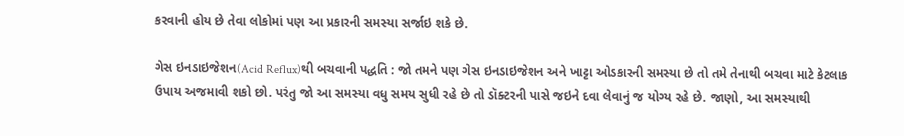કરવાની હોય છે તેવા લોકોમાં પણ આ પ્રકારની સમસ્યા સર્જાઇ શકે છે.

ગેસ ઇનડાઇજેશન(Acid Reflux)થી બચવાની પદ્ધતિ : જો તમને પણ ગેસ ઇનડાઇજેશન અને ખાટ્ટા ઓડકારની સમસ્યા છે તો તમે તેનાથી બચવા માટે કેટલાક ઉપાય અજમાવી શકો છો. પરંતુ જો આ સમસ્યા વધુ સમય સુધી રહે છે તો ડૉક્ટરની પાસે જઇને દવા લેવાનું જ યોગ્ય રહે છે. જાણો, આ સમસ્યાથી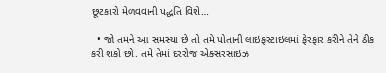છૂટકારો મેળવવાની પદ્ધતિ વિશે…

  • જો તમને આ સમસ્યા છે તો તમે પોતાની લાઇફસ્ટાઇલમાં ફેરફાર કરીને તેને ઠીક કરી શકો છો. તમે તેમાં દરરોજ એક્સરસાઇઝ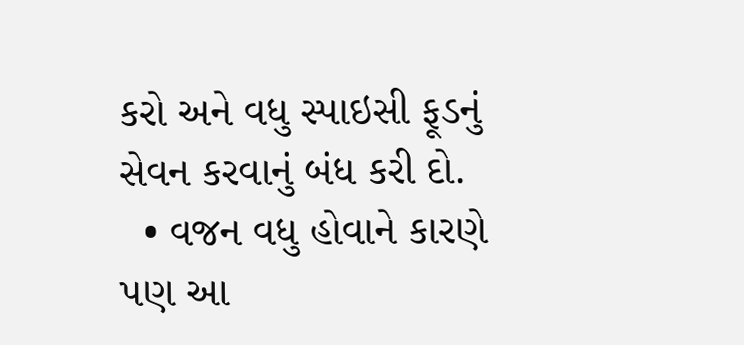કરો અને વધુ સ્પાઇસી ફૂડનું સેવન કરવાનું બંધ કરી દો.
  • વજન વધુ હોવાને કારણે પણ આ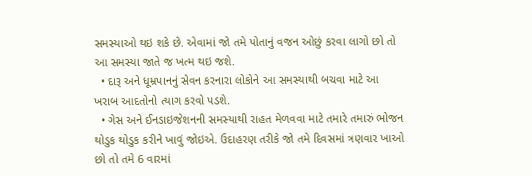સમસ્યાઓ થઇ શકે છે. એવામાં જો તમે પોતાનું વજન ઓછું કરવા લાગો છો તો આ સમસ્યા જાતે જ ખત્મ થઇ જશે.
  • દારૂ અને ધૂમ્રપાનનું સેવન કરનારા લોકોને આ સમસ્યાથી બચવા માટે આ ખરાબ આદતોનો ત્યાગ કરવો પડશે.
  • ગેસ અને ઈનડાઇજેશનની સમસ્યાથી રાહત મેળવવા માટે તમારે તમારું ભોજન થોડુક થોડુક કરીને ખાવું જોઇએ. ઉદાહરણ તરીકે જો તમે દિવસમાં ત્રણવાર ખાઓ છો તો તમે 6 વારમાં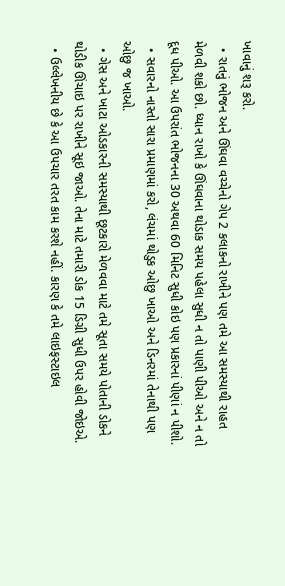ખાવાનું શરૂ કરો.
  • રાતનું ભોજન અને ઊંઘવા વચ્ચેનો ગેપ 2 કલાકનો રાખીને પણ તમે આ સમસ્યાથી રાહત મેળવી શકો છો. ધ્યાન રાખો કે ઊંઘવાના થોડાક સમય પહેલા સુધી ન તો પાણી પીઓ અને ન તો દૂધ પીઓ. આ ઉપરાંત ભોજનના 30 અથવા 60 મિનિટ સુધી કોઇ પણ પ્રકારનાં પીણાં ન પીશો.
  • સવારનો નાસ્તો સારા પ્રમાણમાં કરો, લંચમાં થોડુક ઓછુ ખાઓ અને ડિનરમાં તેનાથી પણ ઓછુ જ ખાઓ.
  • ગેસ અને ખાટા ઓડકારની સમસ્યાથી છૂટકારો મેળવવા માટે તમે સૂતા સમયે પોતાની ડોકને થોડીક ઊંચાઇ પર રાખીને સૂઇ જાઓ. તેના માટે તમારી ડોક 15 ડિગ્રી સુધી ઉપર હોવી જોઇએ.
  • ઉલ્લેખનીય છે કે આ ઉપચાર તરત કામ કરશે નહીં. કારણ કે તમે લાઇફસ્ટાઇલ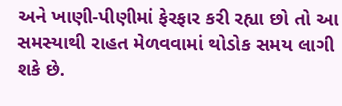અને ખાણી-પીણીમાં ફેરફાર કરી રહ્યા છો તો આ સમસ્યાથી રાહત મેળવવામાં થોડોક સમય લાગી શકે છે.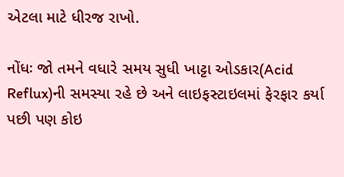એટલા માટે ધીરજ રાખો.

નોંધઃ જો તમને વધારે સમય સુધી ખાટ્ટા ઓડકાર(Acid Reflux)ની સમસ્યા રહે છે અને લાઇફસ્ટાઇલમાં ફેરફાર કર્યા પછી પણ કોઇ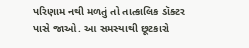પરિણામ નથી મળતું તો તાત્કાલિક ડૉક્ટર પાસે જાઓ. આ સમસ્યાથી છૂટકારો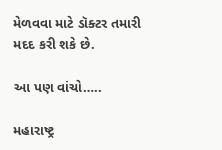મેળવવા માટે ડૉક્ટર તમારી મદદ કરી શકે છે.

આ પણ વાંચો…..

મહારાષ્ટ્ર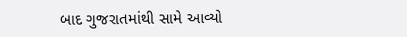બાદ ગુજરાતમાંથી સામે આવ્યો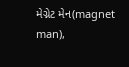મેગ્નેટ મેન(magnet man),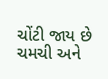ચોંટી જાય છે ચમચી અને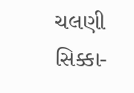ચલણી સિક્કા-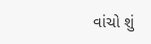વાંચો શું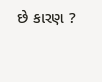છે કારણ ?